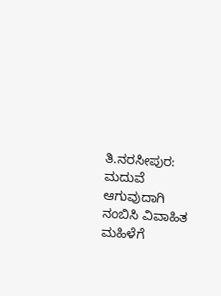ತಿ.ನರಸೀಪುರ: ಮದುವೆ ಆಗುವುದಾಗಿ ನಂಬಿಸಿ ವಿವಾಹಿತ ಮಹಿಳೆಗೆ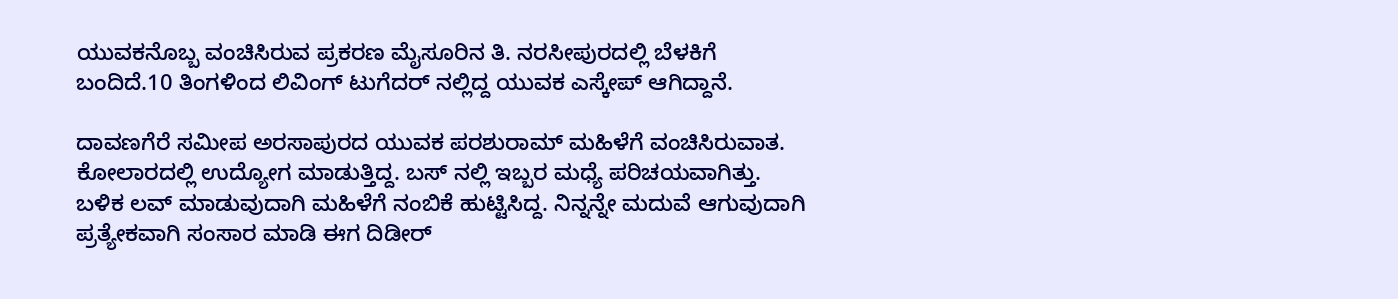ಯುವಕನೊಬ್ಬ ವಂಚಿಸಿರುವ ಪ್ರಕರಣ ಮೈಸೂರಿನ ತಿ. ನರಸೀಪುರದಲ್ಲಿ ಬೆಳಕಿಗೆ ಬಂದಿದೆ.10 ತಿಂಗಳಿಂದ ಲಿವಿಂಗ್ ಟುಗೆದರ್ ನಲ್ಲಿದ್ದ ಯುವಕ ಎಸ್ಕೇಪ್ ಆಗಿದ್ದಾನೆ.

ದಾವಣಗೆರೆ ಸಮೀಪ ಅರಸಾಪುರದ ಯುವಕ ಪರಶುರಾಮ್ ಮಹಿಳೆಗೆ ವಂಚಿಸಿರುವಾತ. ಕೋಲಾರದಲ್ಲಿ ಉದ್ಯೋಗ ಮಾಡುತ್ತಿದ್ದ. ಬಸ್ ನಲ್ಲಿ ಇಬ್ಬರ ಮಧ್ಯೆ ಪರಿಚಯವಾಗಿತ್ತು. ಬಳಿಕ ಲವ್ ಮಾಡುವುದಾಗಿ ಮಹಿಳೆಗೆ ನಂಬಿಕೆ ಹುಟ್ಟಿಸಿದ್ದ. ನಿನ್ನನ್ನೇ ಮದುವೆ ಆಗುವುದಾಗಿ ಪ್ರತ್ಯೇಕವಾಗಿ ಸಂಸಾರ ಮಾಡಿ ಈಗ ದಿಡೀರ್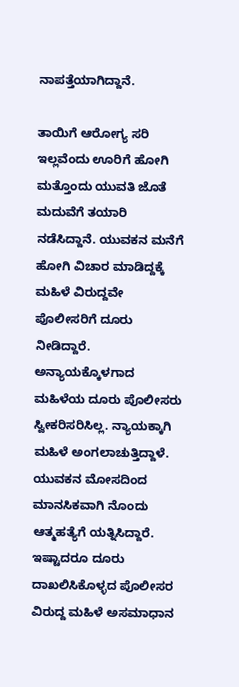ನಾಪತ್ತೆಯಾಗಿದ್ದಾನೆ.

ತಾಯಿಗೆ ಆರೋಗ್ಯ ಸರಿ ಇಲ್ಲವೆಂದು ಊರಿಗೆ ಹೋಗಿ ಮತ್ತೊಂದು ಯುವತಿ ಜೊತೆ ಮದುವೆಗೆ ತಯಾರಿ ನಡೆಸಿದ್ದಾನೆ. ಯುವಕನ ಮನೆಗೆ ಹೋಗಿ ವಿಚಾರ ಮಾಡಿದ್ದಕ್ಕೆ ಮಹಿಳೆ ವಿರುದ್ದವೇ ಪೊಲೀಸರಿಗೆ ದೂರು ನೀಡಿದ್ದಾರೆ. ಅನ್ಯಾಯಕ್ಕೊಳಗಾದ ಮಹಿಳೆಯ ದೂರು ಪೊಲೀಸರು ಸ್ವೀಕರಿಸರಿಸಿಲ್ಲ. ನ್ಯಾಯಕ್ಕಾಗಿ ಮಹಿಳೆ ಅಂಗಲಾಚುತ್ತಿದ್ದಾಳೆ. ಯುವಕನ ಮೋಸದಿಂದ ಮಾನಸಿಕವಾಗಿ ನೊಂದು ಆತ್ಮಹತ್ಯೆಗೆ ಯತ್ನಿಸಿದ್ದಾರೆ. ಇಷ್ಟಾದರೂ ದೂರು ದಾಖಲಿಸಿಕೊಳ್ಳದ ಪೊಲೀಸರ ವಿರುದ್ದ ಮಹಿಳೆ ಅಸಮಾಧಾನ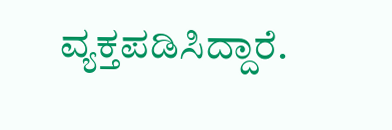ವ್ಯಕ್ತಪಡಿಸಿದ್ದಾರೆ.